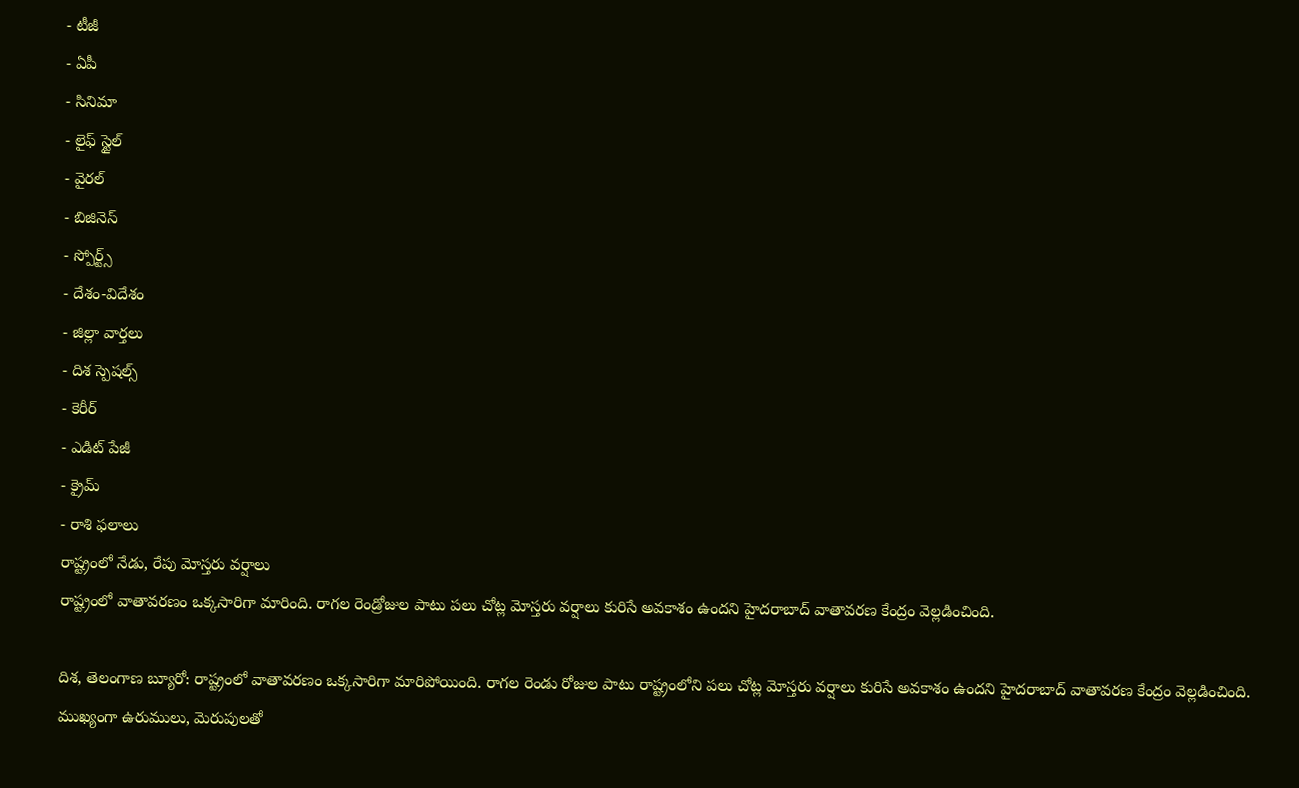- టీజీ
- ఏపీ
- సినిమా
- లైఫ్ స్టైల్
- వైరల్
- బిజినెస్
- స్పోర్ట్స్
- దేశం-విదేశం
- జిల్లా వార్తలు
- దిశ స్పెషల్స్
- కెరీర్
- ఎడిట్ పేజీ
- క్రైమ్
- రాశి ఫలాలు
రాష్ట్రంలో నేడు, రేపు మోస్తరు వర్షాలు
రాష్ట్రంలో వాతావరణం ఒక్కసారిగా మారింది. రాగల రెండ్రోజుల పాటు పలు చోట్ల మోస్తరు వర్షాలు కురిసే అవకాశం ఉందని హైదరాబాద్ వాతావరణ కేంద్రం వెల్లడించింది.

దిశ, తెలంగాణ బ్యూరో: రాష్ట్రంలో వాతావరణం ఒక్కసారిగా మారిపోయింది. రాగల రెండు రోజుల పాటు రాష్ట్రంలోని పలు చోట్ల మోస్తరు వర్షాలు కురిసే అవకాశం ఉందని హైదరాబాద్ వాతావరణ కేంద్రం వెల్లడించింది. ముఖ్యంగా ఉరుములు, మెరుపులతో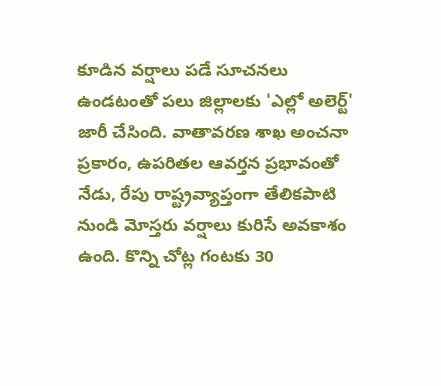కూడిన వర్షాలు పడే సూచనలు ఉండటంతో పలు జిల్లాలకు 'ఎల్లో అలెర్ట్' జారీ చేసింది. వాతావరణ శాఖ అంచనా ప్రకారం, ఉపరితల ఆవర్తన ప్రభావంతో నేడు, రేపు రాష్ట్రవ్యాప్తంగా తేలికపాటి నుండి మోస్తరు వర్షాలు కురిసే అవకాశం ఉంది. కొన్ని చోట్ల గంటకు 30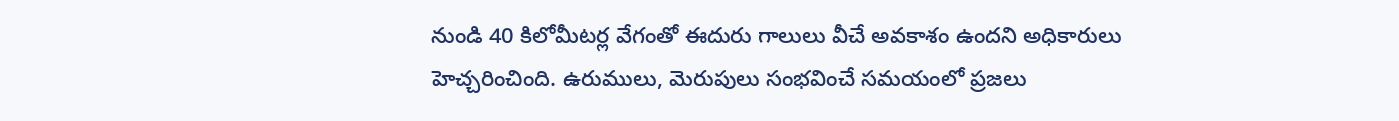నుండి 40 కిలోమీటర్ల వేగంతో ఈదురు గాలులు వీచే అవకాశం ఉందని అధికారులు హెచ్చరించింది. ఉరుములు, మెరుపులు సంభవించే సమయంలో ప్రజలు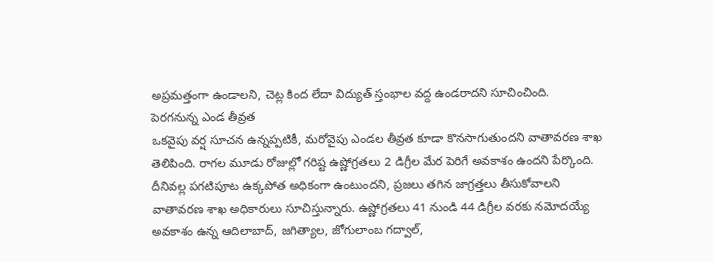అప్రమత్తంగా ఉండాలని, చెట్ల కింద లేదా విద్యుత్ స్తంభాల వద్ద ఉండరాదని సూచించింది.
పెరగనున్న ఎండ తీవ్రత
ఒకవైపు వర్ష సూచన ఉన్నప్పటికీ, మరోవైపు ఎండల తీవ్రత కూడా కొనసాగుతుందని వాతావరణ శాఖ తెలిపింది. రాగల మూడు రోజుల్లో గరిష్ట ఉష్ణోగ్రతలు 2 డిగ్రీల మేర పెరిగే అవకాశం ఉందని పేర్కొంది. దీనివల్ల పగటిపూట ఉక్కపోత అధికంగా ఉంటుందని, ప్రజలు తగిన జాగ్రత్తలు తీసుకోవాలని వాతావరణ శాఖ అధికారులు సూచిస్తున్నారు. ఉష్ణోగ్రతలు 41 నుండి 44 డిగ్రీల వరకు నమోదయ్యే అవకాశం ఉన్న ఆదిలాబాద్, జగిత్యాల, జోగులాంబ గద్వాల్,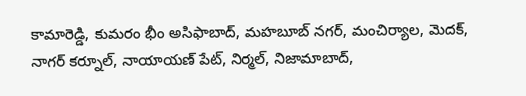కామారెడ్డి, కుమరం భీం అసిఫాబాద్, మహబూబ్ నగర్, మంచిర్యాల, మెదక్, నాగర్ కర్నూల్, నాయాయణ్ పేట్, నిర్మల్, నిజామాబాద్,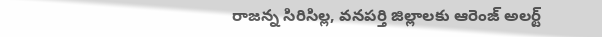రాజన్న సిరిసిల్ల, వనపర్తి జిల్లాలకు ఆరెంజ్ అలర్ట్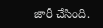జారీ చేసింది.